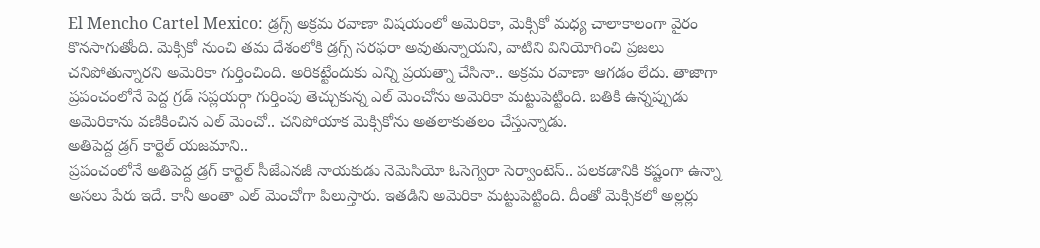El Mencho Cartel Mexico: డ్రగ్స్ అక్రమ రవాణా విషయంలో అమెరికా, మెక్సికో మధ్య చాలాకాలంగా వైరం కొనసాగుతోంది. మెక్సికో నుంచి తమ దేశంలోకి డ్రగ్స్ సరఫరా అవుతున్నాయని, వాటిని వినియోగించి ప్రజలు చనిపోతున్నారని అమెరికా గుర్తించింది. అరికట్టేందుకు ఎన్ని ప్రయత్నా చేసినా.. అక్రమ రవాణా ఆగడం లేదు. తాజాగా ప్రపంచంలోనే పెద్ద గ్రడ్ సప్లయర్గా గుర్తింపు తెచ్చుకున్న ఎల్ మెంచోను అమెరికా మట్టుపెట్టింది. బతికి ఉన్నప్పుడు అమెరికాను వణికించిన ఎల్ మెంచో.. చనిపోయాక మెక్సికోను అతలాకుతలం చేస్తున్నాడు.
అతిపెద్ద డ్రగ్ కార్టెల్ యజమాని..
ప్రపంచంలోనే అతిపెద్ద డ్రగ్ కార్టెల్ సీజేఎనజీ నాయకుడు నెమెసియో ఓసెగ్వెరా సెర్వాంటెస్.. పలకడానికి కష్టంగా ఉన్నా అసలు పేరు ఇదే. కానీ అంతా ఎల్ మెంచోగా పిలుస్తారు. ఇతడిని అమెరికా మట్టుపెట్టింది. దీంతో మెక్సికలో అల్లర్లు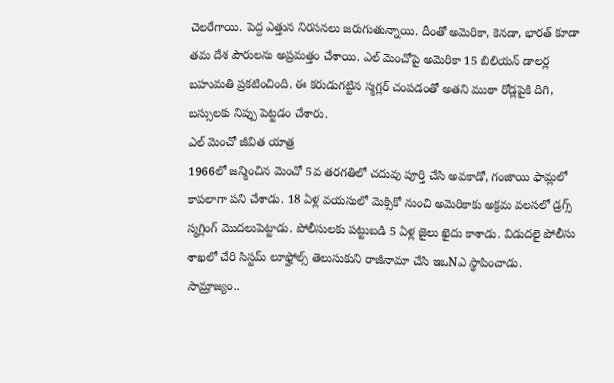చెలరేగాయి. పెద్ద ఎత్తున నిరసనలు జరుగుతున్నాయి. దీంతో అమెరికా, కెనడా, భారత్ కూడా తమ దేశ పౌరులను అప్రమత్తం చేశాయి. ఎల్ మెంచోపై అమెరికా 15 బిలియన్ డాలర్ల బహుమతి ప్రకటించింది. ఈ కరుడుగట్టిన స్మగ్లర్ చంపడంతో అతని ముఠా రోడ్లపైకి దిగి, బస్సులకు నిప్పు పెట్టడం చేశారు.
ఎల్ మెంచో జీవిత యాత్ర
1966లో జన్మించిన మెంచో 5వ తరగతిలో చదువు పూర్తి చేసి అవకాడో, గంజాయి ఫామ్లలో కాపలాగా పని చేశాడు. 18 ఏళ్ల వయసులో మెక్సికో నుంచి అమెరికాకు అక్రమ వలసలో డ్రగ్స్ స్మగ్లింగ్ మొదలుపెట్టాడు. పోలీసులకు పట్టుబడి 5 ఏళ్ల జైలు ఖైదు కాశాడు. విడుదలై పోలీసు శాఖలో చేరి సిస్టమ్ లూఫ్హోల్స్ తెలుసుకుని రాజీనామా చేసి ఇఒNఎ స్థాపించాడు.
సామ్రాజ్యం..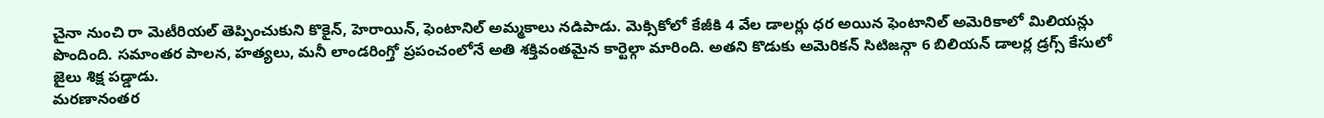చైనా నుంచి రా మెటీరియల్ తెప్పించుకుని కొకైన్, హెరాయిన్, ఫెంటానిల్ అమ్మకాలు నడిపాడు. మెక్సికోలో కేజీకి 4 వేల డాలర్లు ధర అయిన ఫెంటానిల్ అమెరికాలో మిలియన్లు పొందింది. సమాంతర పాలన, హత్యలు, మనీ లాండరింగ్తో ప్రపంచంలోనే అతి శక్తివంతమైన కార్టెల్గా మారింది. అతని కొడుకు అమెరికన్ సిటిజన్గా 6 బిలియన్ డాలర్ల డ్రగ్స్ కేసులో జైలు శిక్ష పడ్డాడు.
మరణానంతర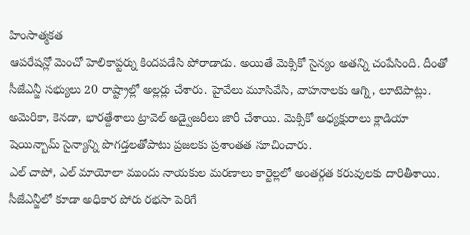హింసాత్మకత
ఆపరేషన్లో మెంచో హెలికాప్టర్ను కిందపడేసి పోరాడాడు. అయితే మెక్సికో సైన్యం అతన్ని చంపేసింది. దీంతో సీజేఎన్జీ సభ్యులు 20 రాష్ట్రాల్లో అల్లర్లు చేశారు. హైవేలు మూసివేసి, వాహనాలకు ఆగ్ని, లూటెపాట్లు. అమెరికా, కెనడా, భారత్దేశాలు ట్రావెల్ అడ్వైజరీలు జారీ చేశాయి. మెక్సికో అధ్యక్షురాలు క్లాడియా షెయిన్బామ్ సైన్యాన్ని పొగడ్తలతోపాటు ప్రజలకు ప్రశాంతత సూచించారు.
ఎల్ చాపో, ఎల్ మాయోలా ముందు నాయకుల మరణాలు కార్టెల్లలో అంతర్గత కరువులకు దారితీశాయి. సీజేఎన్జీలో కూడా అధికార పోరు రభసా పెరిగే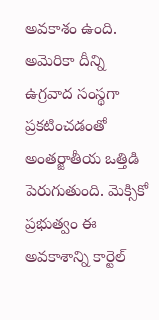అవకాశం ఉంది. అమెరికా దీన్ని ఉగ్రవాద సంస్థగా ప్రకటించడంతో అంతర్జాతీయ ఒత్తిడి పెరుగుతుంది. మెక్సికో ప్రభుత్వం ఈ అవకాశాన్ని కార్టెల్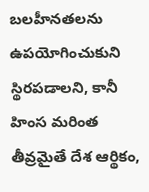బలహీనతలను ఉపయోగించుకుని స్థిరపడాలని, కానీ హింస మరింత తీవ్రమైతే దేశ ఆర్థికం,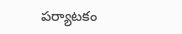పర్యాటకం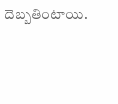దెబ్బతింటాయి.